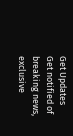Get Updates
Get notified of breaking news, exclusive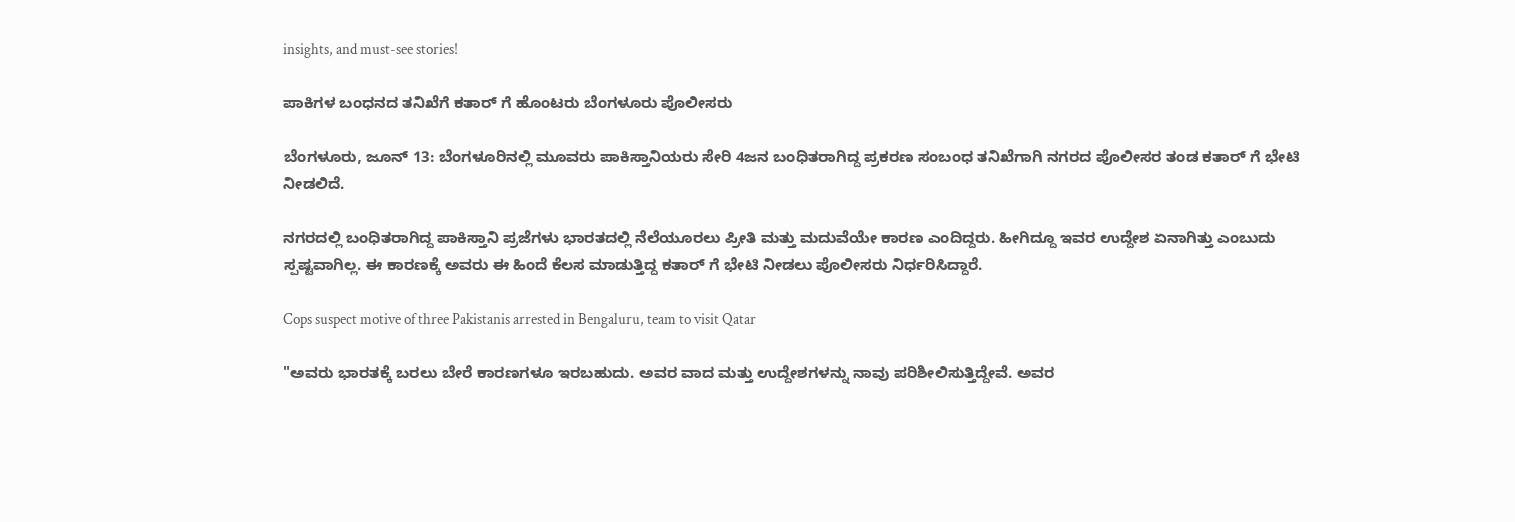insights, and must-see stories!

ಪಾಕಿಗಳ ಬಂಧನದ ತನಿಖೆಗೆ ಕತಾರ್ ಗೆ ಹೊಂಟರು ಬೆಂಗಳೂರು ಪೊಲೀಸರು

ಬೆಂಗಳೂರು, ಜೂನ್ 13: ಬೆಂಗಳೂರಿನಲ್ಲಿ ಮೂವರು ಪಾಕಿಸ್ತಾನಿಯರು ಸೇರಿ 4ಜನ ಬಂಧಿತರಾಗಿದ್ದ ಪ್ರಕರಣ ಸಂಬಂಧ ತನಿಖೆಗಾಗಿ ನಗರದ ಪೊಲೀಸರ ತಂಡ ಕತಾರ್ ಗೆ ಭೇಟಿ ನೀಡಲಿದೆ.

ನಗರದಲ್ಲಿ ಬಂಧಿತರಾಗಿದ್ದ ಪಾಕಿಸ್ತಾನಿ ಪ್ರಜೆಗಳು ಭಾರತದಲ್ಲಿ ನೆಲೆಯೂರಲು ಪ್ರೀತಿ ಮತ್ತು ಮದುವೆಯೇ ಕಾರಣ ಎಂದಿದ್ದರು. ಹೀಗಿದ್ದೂ ಇವರ ಉದ್ದೇಶ ಏನಾಗಿತ್ತು ಎಂಬುದು ಸ್ಪಷ್ಟವಾಗಿಲ್ಲ. ಈ ಕಾರಣಕ್ಕೆ ಅವರು ಈ ಹಿಂದೆ ಕೆಲಸ ಮಾಡುತ್ತಿದ್ದ ಕತಾರ್ ಗೆ ಭೇಟಿ ನೀಡಲು ಪೊಲೀಸರು ನಿರ್ಧರಿಸಿದ್ದಾರೆ.

Cops suspect motive of three Pakistanis arrested in Bengaluru, team to visit Qatar

"ಅವರು ಭಾರತಕ್ಕೆ ಬರಲು ಬೇರೆ ಕಾರಣಗಳೂ ಇರಬಹುದು. ಅವರ ವಾದ ಮತ್ತು ಉದ್ದೇಶಗಳನ್ನು ನಾವು ಪರಿಶೀಲಿಸುತ್ತಿದ್ದೇವೆ. ಅವರ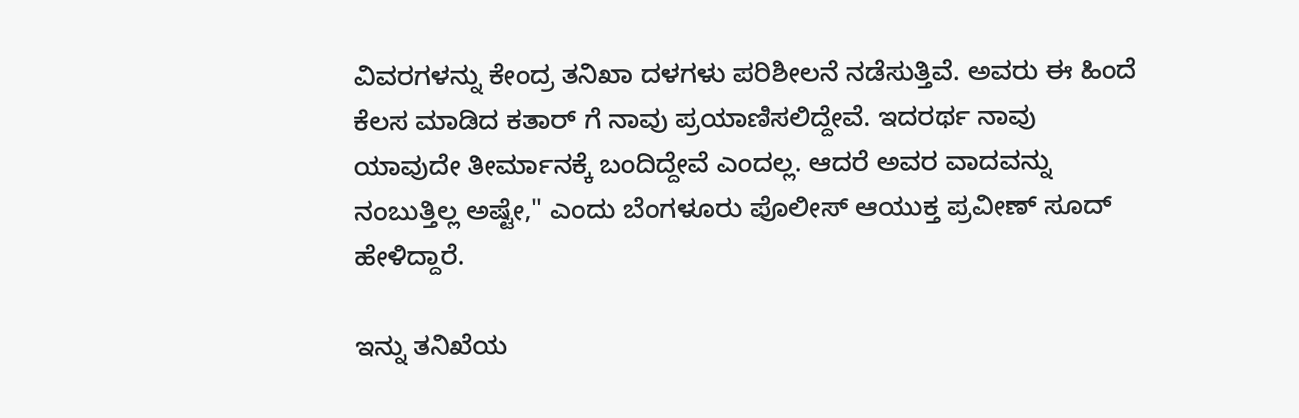ವಿವರಗಳನ್ನು ಕೇಂದ್ರ ತನಿಖಾ ದಳಗಳು ಪರಿಶೀಲನೆ ನಡೆಸುತ್ತಿವೆ. ಅವರು ಈ ಹಿಂದೆ ಕೆಲಸ ಮಾಡಿದ ಕತಾರ್ ಗೆ ನಾವು ಪ್ರಯಾಣಿಸಲಿದ್ದೇವೆ. ಇದರರ್ಥ ನಾವು ಯಾವುದೇ ತೀರ್ಮಾನಕ್ಕೆ ಬಂದಿದ್ದೇವೆ ಎಂದಲ್ಲ. ಆದರೆ ಅವರ ವಾದವನ್ನು ನಂಬುತ್ತಿಲ್ಲ ಅಷ್ಟೇ," ಎಂದು ಬೆಂಗಳೂರು ಪೊಲೀಸ್ ಆಯುಕ್ತ ಪ್ರವೀಣ್ ಸೂದ್ ಹೇಳಿದ್ದಾರೆ.

ಇನ್ನು ತನಿಖೆಯ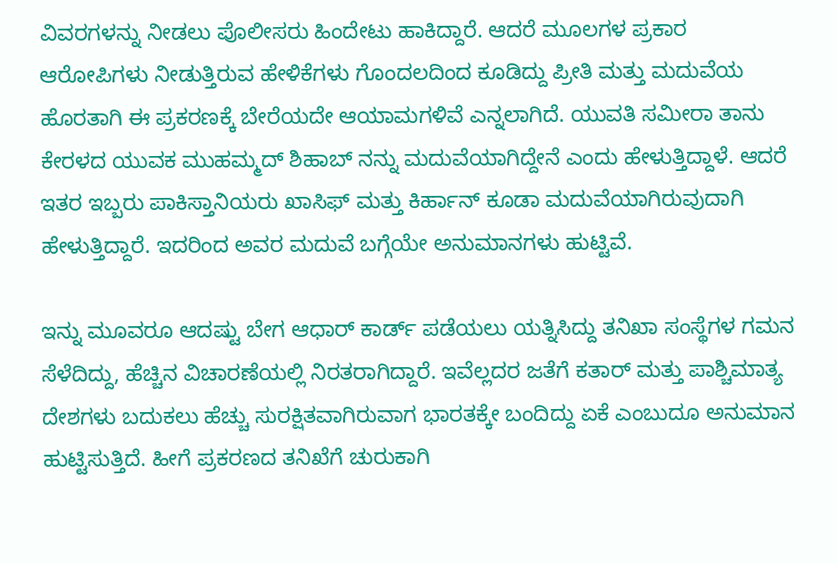ವಿವರಗಳನ್ನು ನೀಡಲು ಪೊಲೀಸರು ಹಿಂದೇಟು ಹಾಕಿದ್ದಾರೆ. ಆದರೆ ಮೂಲಗಳ ಪ್ರಕಾರ ಆರೋಪಿಗಳು ನೀಡುತ್ತಿರುವ ಹೇಳಿಕೆಗಳು ಗೊಂದಲದಿಂದ ಕೂಡಿದ್ದು ಪ್ರೀತಿ ಮತ್ತು ಮದುವೆಯ ಹೊರತಾಗಿ ಈ ಪ್ರಕರಣಕ್ಕೆ ಬೇರೆಯದೇ ಆಯಾಮಗಳಿವೆ ಎನ್ನಲಾಗಿದೆ. ಯುವತಿ ಸಮೀರಾ ತಾನು ಕೇರಳದ ಯುವಕ ಮುಹಮ್ಮದ್ ಶಿಹಾಬ್ ನನ್ನು ಮದುವೆಯಾಗಿದ್ದೇನೆ ಎಂದು ಹೇಳುತ್ತಿದ್ದಾಳೆ. ಆದರೆ ಇತರ ಇಬ್ಬರು ಪಾಕಿಸ್ತಾನಿಯರು ಖಾಸಿಫ್ ಮತ್ತು ಕಿರ್ಹಾನ್ ಕೂಡಾ ಮದುವೆಯಾಗಿರುವುದಾಗಿ ಹೇಳುತ್ತಿದ್ದಾರೆ. ಇದರಿಂದ ಅವರ ಮದುವೆ ಬಗ್ಗೆಯೇ ಅನುಮಾನಗಳು ಹುಟ್ಟಿವೆ.

ಇನ್ನು ಮೂವರೂ ಆದಷ್ಟು ಬೇಗ ಆಧಾರ್ ಕಾರ್ಡ್ ಪಡೆಯಲು ಯತ್ನಿಸಿದ್ದು ತನಿಖಾ ಸಂಸ್ಥೆಗಳ ಗಮನ ಸೆಳೆದಿದ್ದು, ಹೆಚ್ಚಿನ ವಿಚಾರಣೆಯಲ್ಲಿ ನಿರತರಾಗಿದ್ದಾರೆ. ಇವೆಲ್ಲದರ ಜತೆಗೆ ಕತಾರ್ ಮತ್ತು ಪಾಶ್ಚಿಮಾತ್ಯ ದೇಶಗಳು ಬದುಕಲು ಹೆಚ್ಚು ಸುರಕ್ಷಿತವಾಗಿರುವಾಗ ಭಾರತಕ್ಕೇ ಬಂದಿದ್ದು ಏಕೆ ಎಂಬುದೂ ಅನುಮಾನ ಹುಟ್ಟಿಸುತ್ತಿದೆ. ಹೀಗೆ ಪ್ರಕರಣದ ತನಿಖೆಗೆ ಚುರುಕಾಗಿ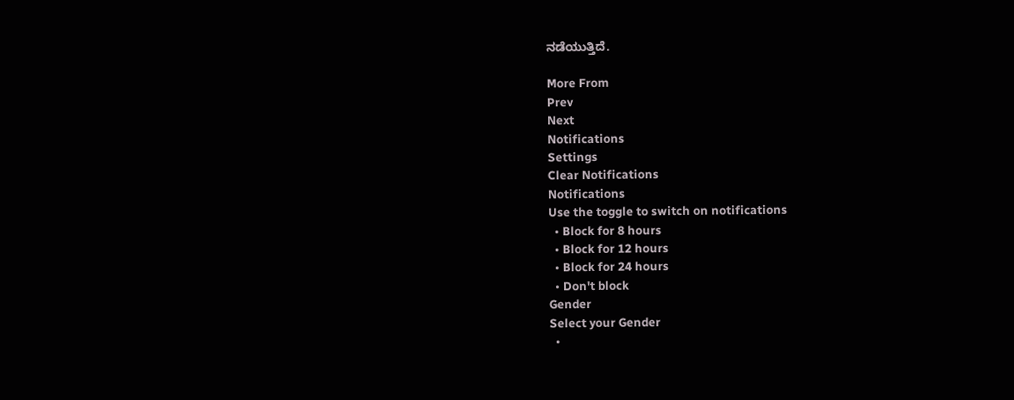ನಡೆಯುತ್ತಿದೆ.

More From
Prev
Next
Notifications
Settings
Clear Notifications
Notifications
Use the toggle to switch on notifications
  • Block for 8 hours
  • Block for 12 hours
  • Block for 24 hours
  • Don't block
Gender
Select your Gender
  •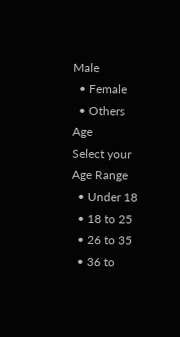Male
  • Female
  • Others
Age
Select your Age Range
  • Under 18
  • 18 to 25
  • 26 to 35
  • 36 to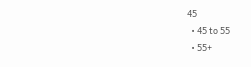45
  • 45 to 55
  • 55+